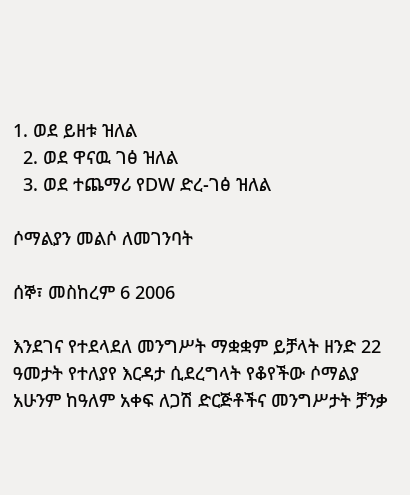1. ወደ ይዘቱ ዝለል
  2. ወደ ዋናዉ ገፅ ዝለል
  3. ወደ ተጨማሪ የDW ድረ-ገፅ ዝለል

ሶማልያን መልሶ ለመገንባት

ሰኞ፣ መስከረም 6 2006

እንደገና የተደላደለ መንግሥት ማቋቋም ይቻላት ዘንድ 22 ዓመታት የተለያየ እርዳታ ሲደረግላት የቆየችው ሶማልያ አሁንም ከዓለም አቀፍ ለጋሽ ድርጅቶችና መንግሥታት ቻንቃ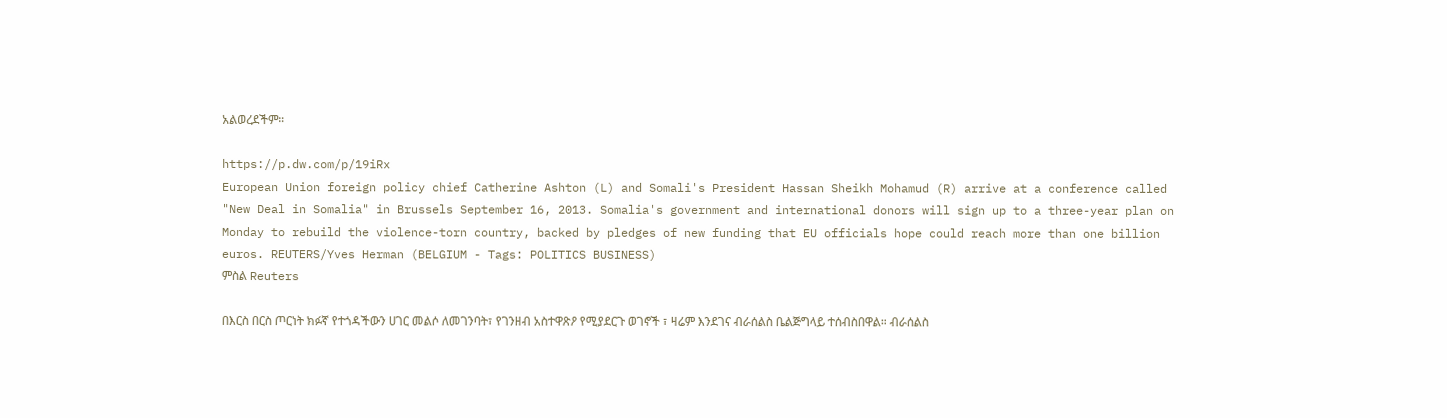አልወረደችም።

https://p.dw.com/p/19iRx
European Union foreign policy chief Catherine Ashton (L) and Somali's President Hassan Sheikh Mohamud (R) arrive at a conference called "New Deal in Somalia" in Brussels September 16, 2013. Somalia's government and international donors will sign up to a three-year plan on Monday to rebuild the violence-torn country, backed by pledges of new funding that EU officials hope could reach more than one billion euros. REUTERS/Yves Herman (BELGIUM - Tags: POLITICS BUSINESS)
ምስል Reuters

በእርስ በርስ ጦርነት ክፉኛ የተጎዳችውን ሀገር መልሶ ለመገንባት፣ የገንዘብ አስተዋጽዖ የሚያደርጉ ወገኖች ፣ ዛሬም እንደገና ብራሰልስ ቤልጅግላይ ተሰብስበዋል። ብራሰልስ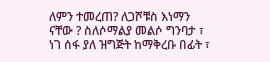ለምን ተመረጠ? ለጋሾቹስ እነማን ናቸው ? ስለሶማልያ መልሶ ግንባታ ፣ ነገ ሰፋ ያለ ዝግጅት ከማቅረቡ በፊት ፣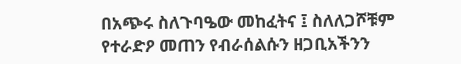በአጭሩ ስለጉባዔው መከፈትና ፤ ስለለጋሾቹም የተራድዖ መጠን የብራሰልሱን ዘጋቢአችንን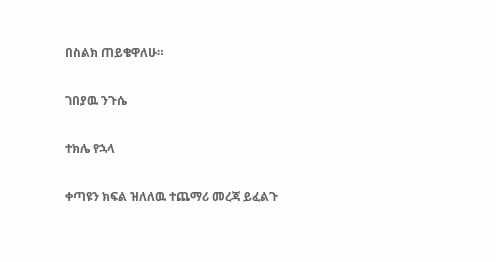በስልክ ጠይቄዋለሁ።

ገበያዉ ንጉሴ

ተክሌ የኋላ

ቀጣዩን ክፍል ዝለለዉ ተጨማሪ መረጃ ይፈልጉ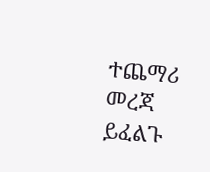ተጨማሪ መረጃ ይፈልጉ